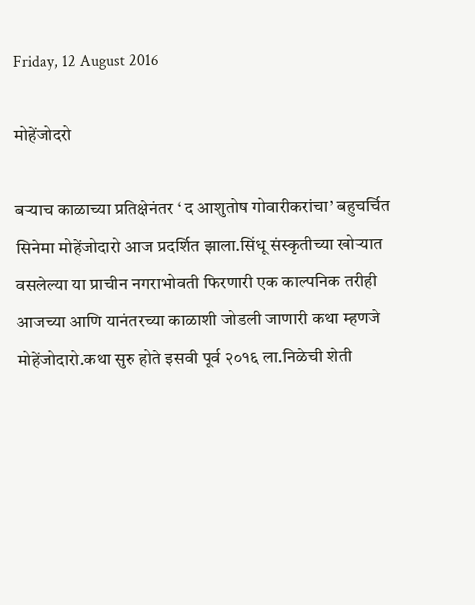Friday, 12 August 2016

मोहेंजोदरो

बऱ्याच काळाच्या प्रतिक्षेनंतर ‘ द आशुतोष गोवारीकरांचा’ बहुचर्चित सिनेमा मोहेंजोदारो आज प्रदर्शित झाला.सिंधू संस्कृतीच्या खोऱ्यात वसलेल्या या प्राचीन नगराभोवती फिरणारी एक काल्पनिक तरीही आजच्या आणि यानंतरच्या काळाशी जोडली जाणारी कथा म्हणजे मोहेंजोदारो.कथा सुरु होते इसवी पूर्व २०१६ ला.निळेची शेती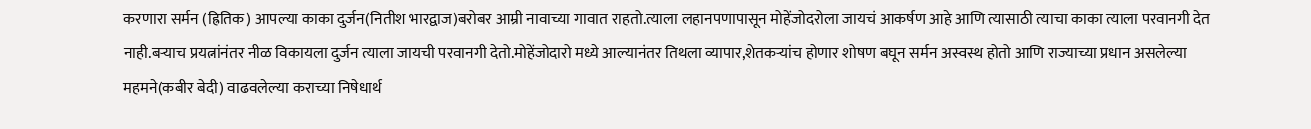करणारा सर्मन (ह्रितिक) आपल्या काका दुर्जन(नितीश भारद्वाज)बरोबर आम्री नावाच्या गावात राहतो.त्याला लहानपणापासून मोहेंजोदरोला जायचं आकर्षण आहे आणि त्यासाठी त्याचा काका त्याला परवानगी देत नाही.बऱ्याच प्रयत्नांनंतर नीळ विकायला दुर्जन त्याला जायची परवानगी देतो.मोहेंजोदारो मध्ये आल्यानंतर तिथला व्यापार,शेतकऱ्यांच होणार शोषण बघून सर्मन अस्वस्थ होतो आणि राज्याच्या प्रधान असलेल्या महमने(कबीर बेदी) वाढवलेल्या कराच्या निषेधार्थ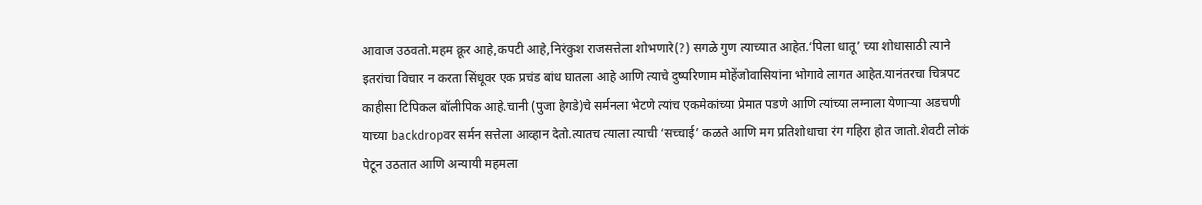आवाज उठवतो.महम क्रूर आहे,कपटी आहे,निरंकुश राजसत्तेला शोभणारे(?) सगळे गुण त्याच्यात आहेत.‘पिला धातू’ च्या शोधासाठी त्याने इतरांचा विचार न करता सिंधूवर एक प्रचंड बांध घातला आहे आणि त्याचे दुष्परिणाम मोहेंजोवासियांना भोगावे लागत आहेत.यानंतरचा चित्रपट काहीसा टिपिकल बॉलीपिक आहे.चानी (पुजा हेगडे)चे सर्मनला भेटणे त्यांच एकमेकांच्या प्रेमात पडणे आणि त्यांच्या लग्नाला येणाऱ्या अडचणी याच्या backdropवर सर्मन सत्तेला आव्हान देतो.त्यातच त्याला त्याची ‘सच्चाई’ कळते आणि मग प्रतिशोधाचा रंग गहिरा होत जातो.शेवटी लोकं पेटून उठतात आणि अन्यायी महमला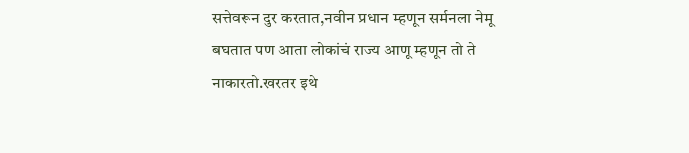सत्तेवरून दुर करतात,नवीन प्रधान म्हणून सर्मनला नेमू बघतात पण आता लोकांचं राज्य आणू म्हणून तो ते नाकारतो.खरतर इथे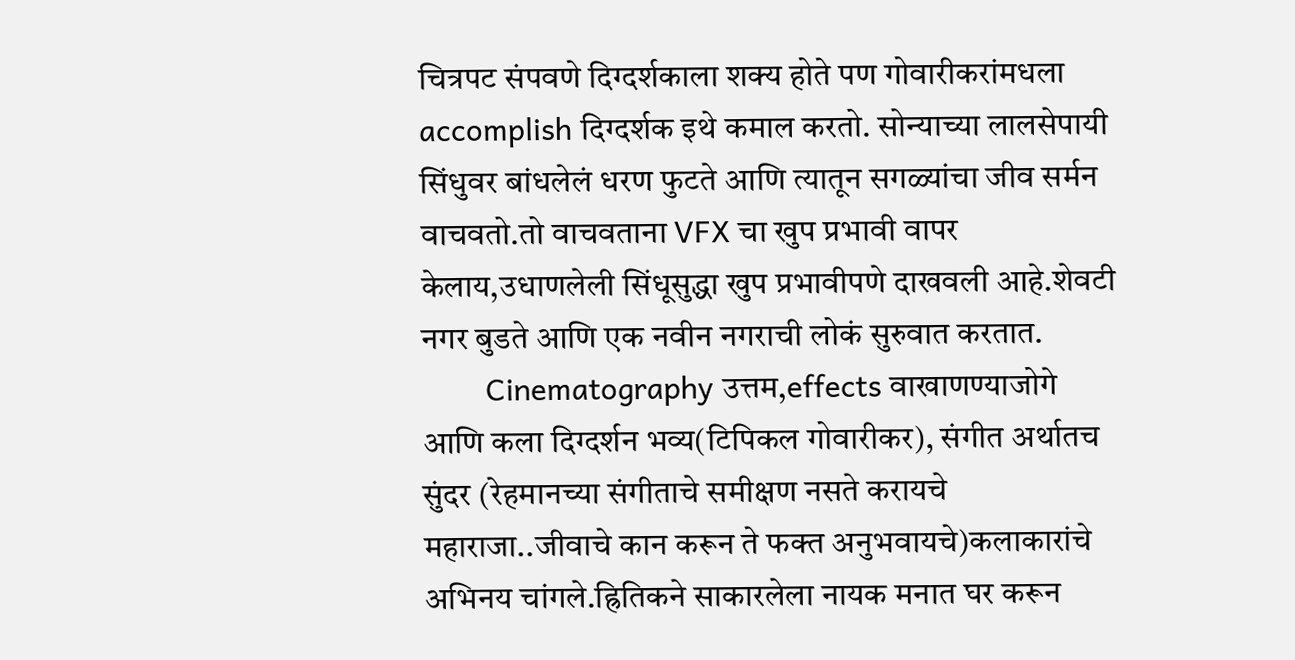चित्रपट संपवणे दिग्दर्शकाला शक्य होते पण गोवारीकरांमधला accomplish दिग्दर्शक इथे कमाल करतो. सोन्याच्या लालसेपायी सिंधुवर बांधलेलं धरण फुटते आणि त्यातून सगळ्यांचा जीव सर्मन वाचवतो.तो वाचवताना VFX चा खुप प्रभावी वापर केलाय,उधाणलेली सिंधूसुद्धा खुप प्रभावीपणे दाखवली आहे.शेवटी नगर बुडते आणि एक नवीन नगराची लोकं सुरुवात करतात.
        Cinematography उत्तम,effects वाखाणण्याजोगे आणि कला दिग्दर्शन भव्य(टिपिकल गोवारीकर), संगीत अर्थातच सुंदर (रेहमानच्या संगीताचे समीक्षण नसते करायचे महाराजा..जीवाचे कान करून ते फक्त अनुभवायचे)कलाकारांचे अभिनय चांगले.ह्रितिकने साकारलेला नायक मनात घर करून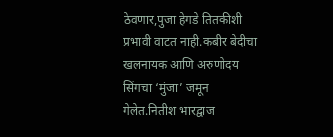ठेवणार,पुजा हेगडे तितकीशी प्रभावी वाटत नाही.कबीर बेदीचा खलनायक आणि अरुणोदय सिंगचा ‘मुंजा’ जमून गेलेत.नितीश भारद्वाज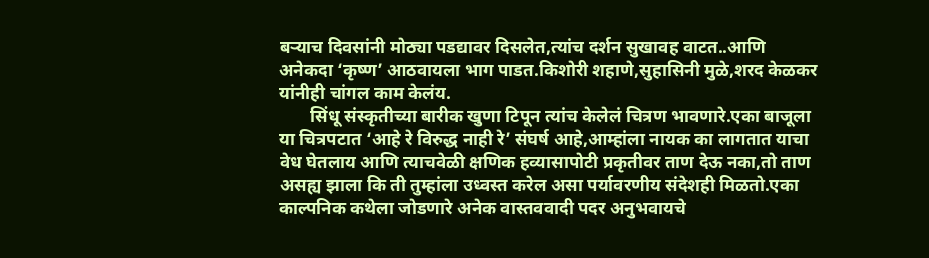बऱ्याच दिवसांनी मोठ्या पडद्यावर दिसलेत,त्यांच दर्शन सुखावह वाटत..आणि अनेकदा ‘कृष्ण’ आठवायला भाग पाडत.किशोरी शहाणे,सुहासिनी मुळे,शरद केळकर यांनीही चांगल काम केलंय.
       सिंधू संस्कृतीच्या बारीक खुणा टिपून त्यांच केलेलं चित्रण भावणारे.एका बाजूला या चित्रपटात ‘आहे रे विरुद्ध नाही रे’ संघर्ष आहे,आम्हांला नायक का लागतात याचा वेध घेतलाय आणि त्याचवेळी क्षणिक हव्यासापोटी प्रकृतीवर ताण देऊ नका,तो ताण असह्य झाला कि ती तुम्हांला उध्वस्त करेल असा पर्यावरणीय संदेशही मिळतो.एका काल्पनिक कथेला जोडणारे अनेक वास्तववादी पदर अनुभवायचे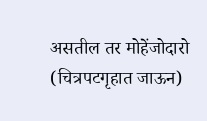असतील तर मोहेंजोदारो (चित्रपटगृहात जाऊन)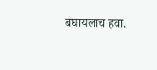बघायलाच हवा.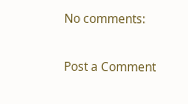No comments:

Post a Comment